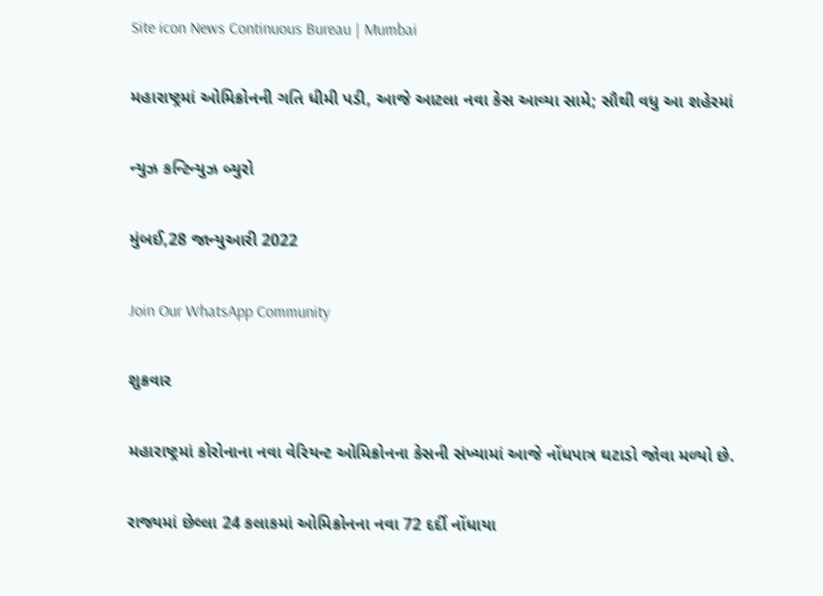Site icon News Continuous Bureau | Mumbai

મહારાષ્ટ્રમાં ઓમિક્રોનની ગતિ ધીમી પડી, આજે આટલા નવા કેસ આવ્યા સામે; સૌથી વધુ આ શહેરમાં

ન્યુઝ કન્ટિન્યુઝ બ્યુરો

મુંબઈ,28 જાન્યુઆરી 2022

Join Our WhatsApp Community

શુક્રવાર

મહારાષ્ટ્રમાં કોરોનાના નવા વેરિયન્ટ ઓમિક્રોનના કેસની સંખ્યામાં આજે નોંધપાત્ર ઘટાડો જોવા મળ્યો છે.

રાજ્યમાં છેલ્લા 24 કલાકમાં ઓમિક્રોનના નવા 72 દર્દી નોંધાયા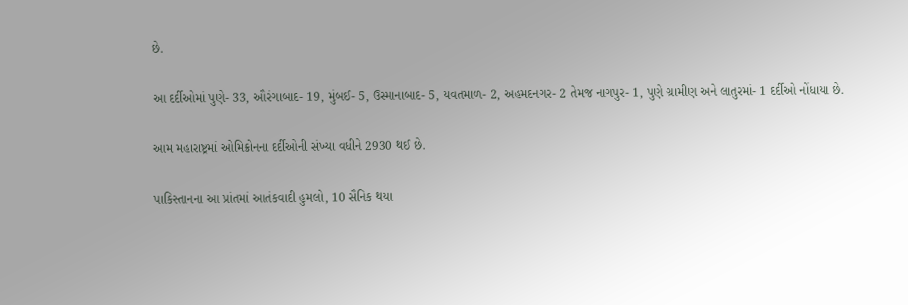છે.

આ દર્દીઓમાં પુણે- 33, ઔરંગાબાદ- 19, મુંબઈ- 5, ઉસ્માનાબાદ- 5, યવતમાળ- 2, અહમદનગર- 2 તેમજ નાગપુર- 1, પુણે ગ્રામીણ અને લાતુરમાં- 1 દર્દીઓ નોંધાયા છે.

આમ મહારાષ્ટ્રમાં ઓમિક્રોનના દર્દીઓની સંખ્યા વધીને 2930 થઈ છે.

પાકિસ્તાનના આ પ્રાંતમાં આતંકવાદી હુમલો, 10 સૈનિક થયા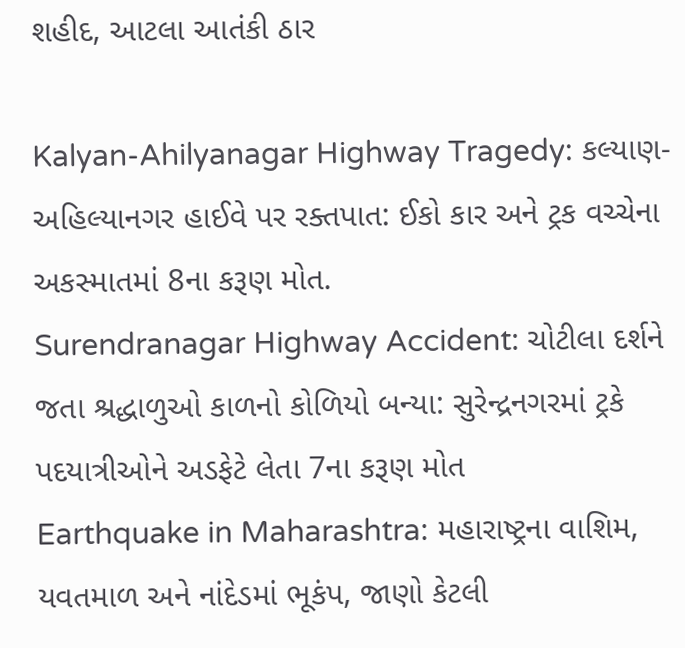શહીદ, આટલા આતંકી ઠાર

Kalyan-Ahilyanagar Highway Tragedy: કલ્યાણ-અહિલ્યાનગર હાઈવે પર રક્તપાત: ઈકો કાર અને ટ્રક વચ્ચેના અકસ્માતમાં 8ના કરૂણ મોત.
Surendranagar Highway Accident: ચોટીલા દર્શને જતા શ્રદ્ધાળુઓ કાળનો કોળિયો બન્યા: સુરેન્દ્રનગરમાં ટ્રકે પદયાત્રીઓને અડફેટે લેતા 7ના કરૂણ મોત
Earthquake in Maharashtra: મહારાષ્ટ્રના વાશિમ, યવતમાળ અને નાંદેડમાં ભૂકંપ, જાણો કેટલી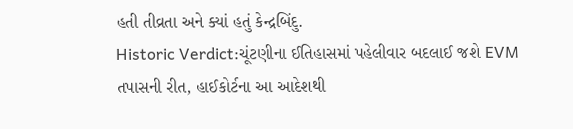હતી તીવ્રતા અને ક્યાં હતું કેન્દ્રબિંદુ.
Historic Verdict:ચૂંટણીના ઈતિહાસમાં પહેલીવાર બદલાઈ જશે EVM તપાસની રીત, હાઈકોર્ટના આ આદેશથી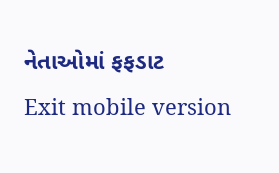નેતાઓમાં ફફડાટ
Exit mobile version